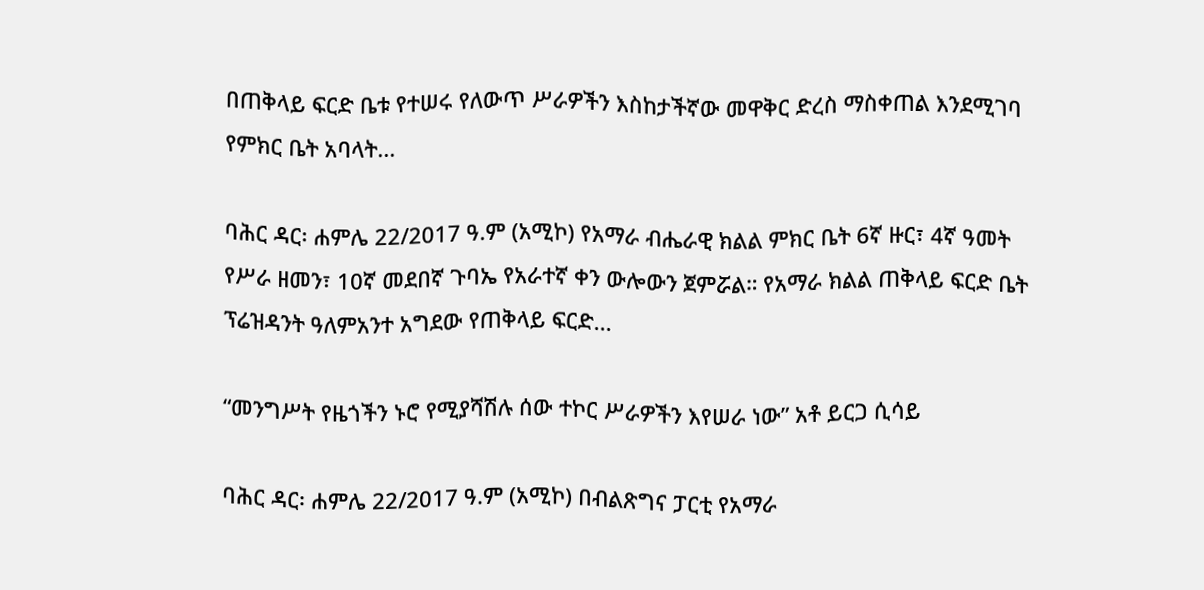በጠቅላይ ፍርድ ቤቱ የተሠሩ የለውጥ ሥራዎችን እስከታችኛው መዋቅር ድረስ ማስቀጠል እንደሚገባ የምክር ቤት አባላት...

ባሕር ዳር፡ ሐምሌ 22/2017 ዓ.ም (አሚኮ) የአማራ ብሔራዊ ክልል ምክር ቤት 6ኛ ዙር፣ 4ኛ ዓመት የሥራ ዘመን፣ 10ኛ መደበኛ ጉባኤ የአራተኛ ቀን ውሎውን ጀምሯል። የአማራ ክልል ጠቅላይ ፍርድ ቤት ፕሬዝዳንት ዓለምአንተ አግደው የጠቅላይ ፍርድ...

“መንግሥት የዜጎችን ኑሮ የሚያሻሽሉ ሰው ተኮር ሥራዎችን እየሠራ ነው” አቶ ይርጋ ሲሳይ

ባሕር ዳር፡ ሐምሌ 22/2017 ዓ.ም (አሚኮ) በብልጽግና ፓርቲ የአማራ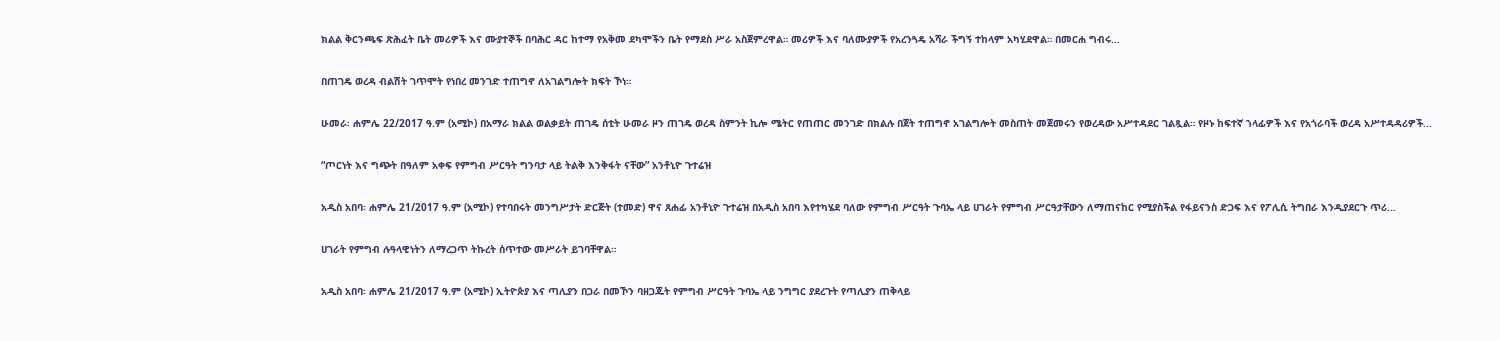ክልል ቅርንጫፍ ጽሕፈት ቤት መሪዎች እና ሙያተኞች በባሕር ዳር ከተማ የአቅመ ደካሞችን ቤት የማደስ ሥራ አስጀምረዋል። መሪዎች እና ባለሙያዎች የአረንጓዴ አሻራ ችግኝ ተከላም አካሂደዋል። በመርሐ ግብሩ...

በጠገዴ ወረዳ ብልሽት ገጥሞት የነበረ መንገድ ተጠግኖ ለአገልግሎት ክፍት ኾነ።

ሁመራ፡ ሐምሌ 22/2017 ዓ.ም (አሚኮ) በአማራ ክልል ወልቃይት ጠገዴ ሰቲት ሁመራ ዞን ጠገዴ ወረዳ ስምንት ኪሎ ሜትር የጠጠር መንገድ በክልሉ በጀት ተጠግኖ አገልግሎት መስጠት መጀመሩን የወረዳው አሥተዳደር ገልጿል። የዞኑ ከፍተኛ ኀላፊዎች እና የአጎራባች ወረዳ አሥተዳዳሪዎች...

“ጦርነት እና ግጭት በዓለም አቀፍ የምግብ ሥርዓት ግንባታ ላይ ትልቅ እንቅፋት ናቸው” አንቶኒዮ ጉተሬዝ

አዲስ አበባ፡ ሐምሌ 21/2017 ዓ.ም (አሚኮ) የተባበሩት መንግሥታት ድርጅት (ተመድ) ዋና ጸሐፊ አንቶኒዮ ጉተሬዝ በአዲስ አበባ እየተካሄደ ባለው የምግብ ሥርዓት ጉባኤ ላይ ሀገራት የምግብ ሥርዓታቸውን ለማጠናከር የሚያስችል የፋይናንስ ድጋፍ እና የፖሊሲ ትግበራ እንዲያደርጉ ጥሪ...

ሀገራት የምግብ ሉዓላዊነትን ለማረጋጥ ትኩረት ሰጥተው መሥራት ይገባቸዋል።

አዲስ አበባ፡ ሐምሌ 21/2017 ዓ.ም (አሚኮ) ኢትዮጵያ እና ጣሊያን በጋራ በመኾን ባዘጋጁት የምግብ ሥርዓት ጉባኤ ላይ ንግግር ያደረጉት የጣሊያን ጠቅላይ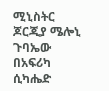ሚኒስትር ጆርጂያ ሜሎኒ ጉባኤው በአፍሪካ ሲካሔድ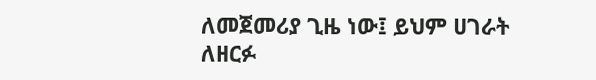ለመጀመሪያ ጊዜ ነው፤ ይህም ሀገራት ለዘርፉ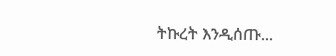ትኩረት እንዲሰጡ...